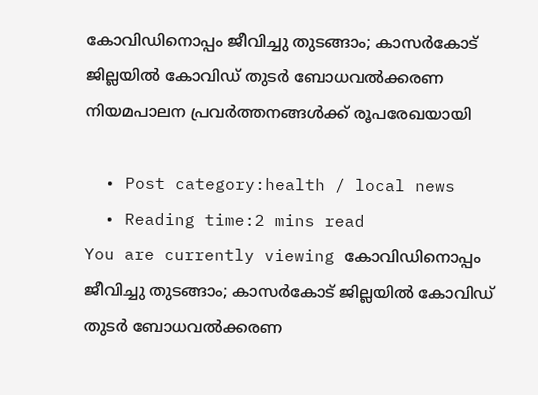കോവിഡിനൊപ്പം ജീവിച്ചു തുടങ്ങാം; കാസർകോട് ജില്ലയില്‍ കോവിഡ് തുടര്‍ ബോധവല്‍ക്കരണ നിയമപാലന പ്രവര്‍ത്തനങ്ങള്‍ക്ക് രൂപരേഖയായി

  • Post category:health / local news
  • Reading time:2 mins read
You are currently viewing കോവിഡിനൊപ്പം ജീവിച്ചു തുടങ്ങാം; കാസർകോട് ജില്ലയില്‍ കോവിഡ് തുടര്‍ ബോധവല്‍ക്കരണ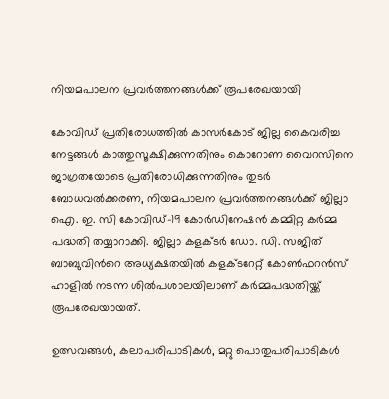നിയമപാലന പ്രവര്‍ത്തനങ്ങള്‍ക്ക് രൂപരേഖയായി

കോവിഡ് പ്രതിരോധത്തില്‍ കാസര്‍കോട് ജില്ല കൈവരിച്ച നേട്ടങ്ങള്‍ കാത്തുസൂക്ഷിക്കുന്നതിനും കൊറോണ വൈറസിനെ ജാഗ്രതയോടെ പ്രതിരോധിക്കുന്നതിനും തുടര്‍ ബോധവല്‍ക്കരണ, നിയമപാലന പ്രവര്‍ത്തനങ്ങള്‍ക്ക് ജില്ലാ ഐ. ഇ. സി കോവിഡ്-19 കോര്‍ഡിനേഷന്‍ കമ്മിറ്റ കര്‍മ്മ പദ്ധതി തയ്യാറാക്കി. ജില്ലാ കളക്ടര്‍ ഡോ. ഡി. സജിത് ബാബുവിന്‍റെ അധ്യക്ഷതയില്‍ കളക്ടറേറ്റ് കോണ്‍ഫറന്‍സ് ഹാളില്‍ നടന്ന ശില്‍പശാലയിലാണ് കര്‍മ്മപദ്ധതിയ്ക്ക് രൂപരേഖയായത്.

ഉത്സവങ്ങള്‍, കലാപരിപാടികള്‍, മറ്റു പൊതുപരിപാടികള്‍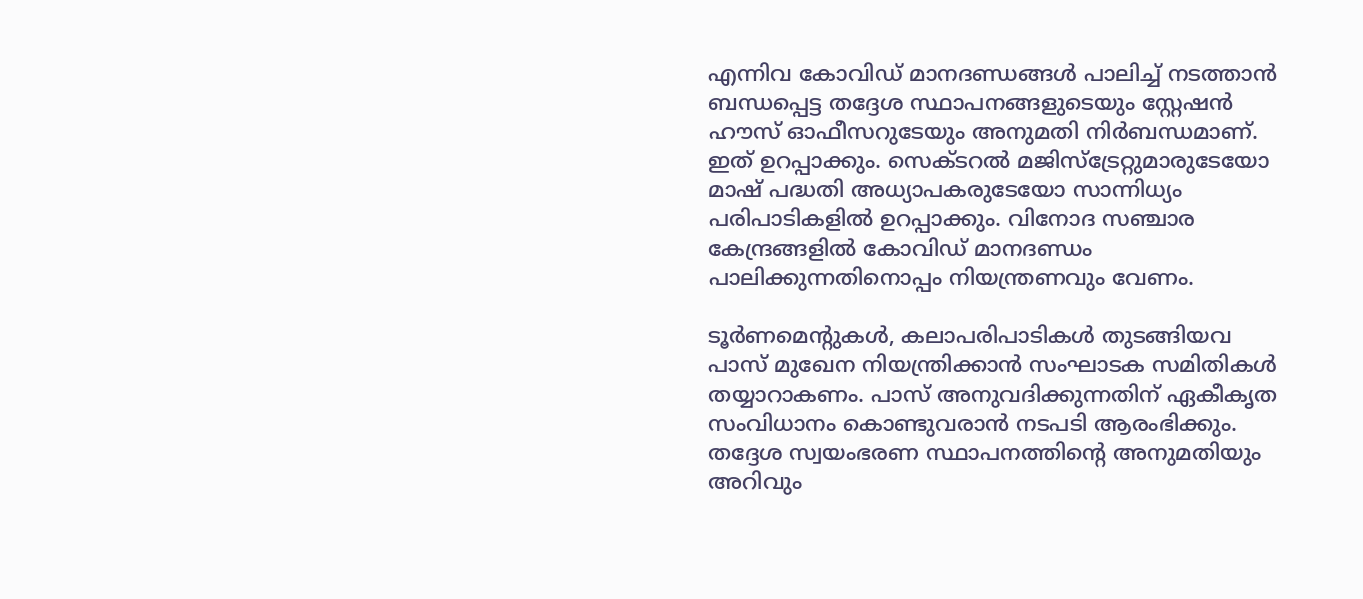എന്നിവ കോവിഡ് മാനദണ്ഡങ്ങള്‍ പാലിച്ച് നടത്താന്‍ ബന്ധപ്പെട്ട തദ്ദേശ സ്ഥാപനങ്ങളുടെയും സ്റ്റേഷന്‍ ഹൗസ് ഓഫീസറുടേയും അനുമതി നിര്‍ബന്ധമാണ്. ഇത് ഉറപ്പാക്കും. സെക്ടറല്‍ മജിസ്‌ട്രേറ്റുമാരുടേയോ മാഷ് പദ്ധതി അധ്യാപകരുടേയോ സാന്നിധ്യം പരിപാടികളില്‍ ഉറപ്പാക്കും. വിനോദ സഞ്ചാര കേന്ദ്രങ്ങളില്‍ കോവിഡ് മാനദണ്ഡം പാലിക്കുന്നതിനൊപ്പം നിയന്ത്രണവും വേണം.

ടൂര്‍ണമെന്റുകള്‍, കലാപരിപാടികള്‍ തുടങ്ങിയവ പാസ് മുഖേന നിയന്ത്രിക്കാന്‍ സംഘാടക സമിതികള്‍ തയ്യാറാകണം. പാസ് അനുവദിക്കുന്നതിന് ഏകീകൃത സംവിധാനം കൊണ്ടുവരാന്‍ നടപടി ആരംഭിക്കും. തദ്ദേശ സ്വയംഭരണ സ്ഥാപനത്തിന്‍റെ അനുമതിയും അറിവും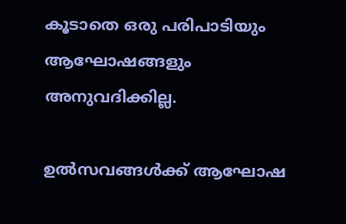കൂടാതെ ഒരു പരിപാടിയും ആഘോഷങ്ങളും അനുവദിക്കില്ല.

ഉല്‍സവങ്ങള്‍ക്ക് ആഘോഷ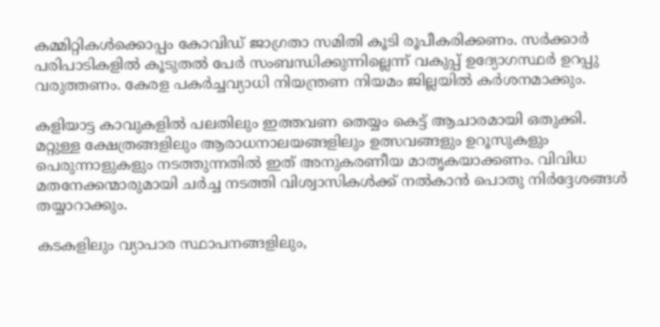കമ്മിറ്റികള്‍ക്കൊപ്പം കോവിഡ് ജാഗ്രതാ സമിതി കൂടി രൂപീകരിക്കണം. സര്‍ക്കാര്‍ പരിപാടികളില്‍ കൂടുതല്‍ പേര്‍ സംബന്ധിക്കുന്നില്ലെന്ന് വകുപ്പ് ഉദ്യോഗസ്ഥര്‍ ഉറപ്പു വരുത്തണം. കേരള പകര്‍ച്ചവ്യാധി നിയന്ത്രണ നിയമം ജില്ലയില്‍ കര്‍ശനമാക്കും.

കളിയാട്ട കാവുകളില്‍ പലതിലും ഇത്തവണ തെയ്യം കെട്ട് ആചാരമായി ഒതുക്കി. മറ്റുള്ള ക്ഷേത്രങ്ങളിലും ആരാധനാലയങ്ങളിലും ഉത്സവങ്ങളും ഉറൂസുകളും പെരുന്നാളുകളും നടത്തുന്നതില്‍ ഇത് അനുകരണീയ മാതൃകയാക്കണം. വിവിധ മതനേക്കന്മാരുമായി ചര്‍ച്ച നടത്തി വിശ്വാസികള്‍ക്ക് നല്‍കാന്‍ പൊതു നിര്‍ദ്ദേശങ്ങള്‍ തയ്യാറാക്കും.

കടകളിലും വ്യാപാര സ്ഥാപനങ്ങളിലും,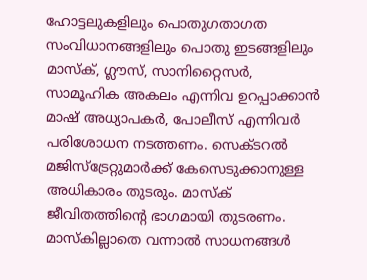ഹോട്ടലുകളിലും പൊതുഗതാഗത സംവിധാനങ്ങളിലും പൊതു ഇടങ്ങളിലും മാസ്‌ക്, ഗ്ലൗസ്, സാനിറ്റൈസര്‍, സാമൂഹിക അകലം എന്നിവ ഉറപ്പാക്കാന്‍ മാഷ് അധ്യാപകര്‍, പോലീസ് എന്നിവര്‍ പരിശോധന നടത്തണം. സെക്ടറല്‍ മജിസ്‌ട്രേറ്റുമാര്‍ക്ക് കേസെടുക്കാനുള്ള അധികാരം തുടരും. മാസ്‌ക് ജീവിതത്തിന്‍റെ ഭാഗമായി തുടരണം. മാസ്‌കില്ലാതെ വന്നാല്‍ സാധനങ്ങള്‍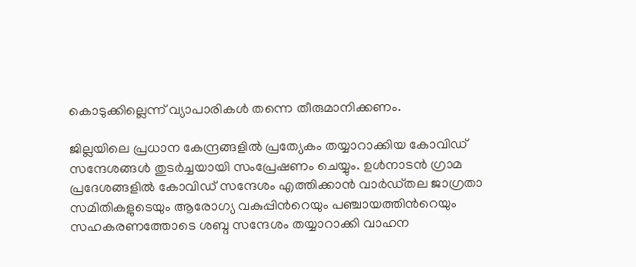കൊടുക്കില്ലെന്ന് വ്യാപാരികള്‍ തന്നെ തീരുമാനിക്കണം.

ജില്ലയിലെ പ്രധാന കേന്ദ്രങ്ങളില്‍ പ്രത്യേകം തയ്യാറാക്കിയ കോവിഡ് സന്ദേശങ്ങള്‍ തുടര്‍ച്ചയായി സംപ്രേഷണം ചെയ്യും. ഉള്‍നാടന്‍ ഗ്രാമ പ്രദേശങ്ങളില്‍ കോവിഡ് സന്ദേശം എത്തിക്കാന്‍ വാര്‍ഡ്തല ജാഗ്രതാ സമിതികളുടെയും ആരോഗ്യ വകുപ്പിന്‍റെയും പഞ്ചായത്തിന്‍റെയും സഹകരണത്തോടെ ശബ്ദ സന്ദേശം തയ്യാറാക്കി വാഹന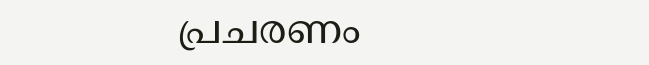പ്രചരണം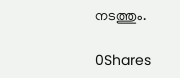നടത്തും.

0Shares